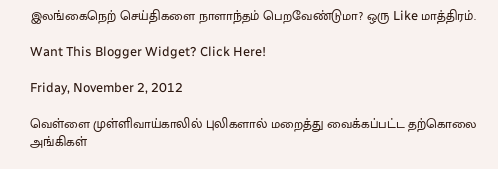இலங்கைநெற் செய்திகளை நாளாந்தம் பெறவேண்டுமா? ஒரு Like மாத்திரம்.

Want This Blogger Widget? Click Here!

Friday, November 2, 2012

வெள்ளை முள்ளிவாய்காலில் புலிகளால் மறைத்து வைக்கப்பட்ட தற்கொலை அங்கிகள்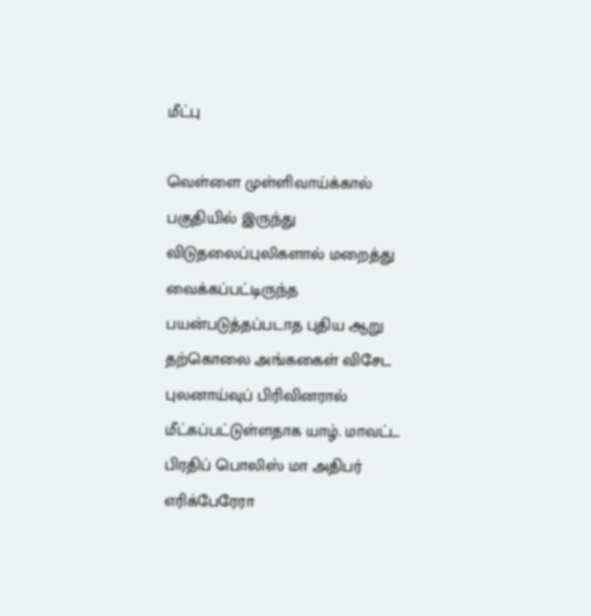மீட்பு

வெள்ளை முள்ளிவாய்க்கால் பகுதியில் இருந்து விடுதலைப்புலிகளால் மறைத்து வைக்கப்பட்டிருந்த பயன்படுத்தப்படாத புதிய ஆறு தற்கொலை அங்ககைள் விசேட புலனாய்வுப் பிரிவினரால் மீட்கப்பட்டுள்ளதாக யாழ். மாவட்ட பிரதிப் பொலிஸ் மா அதிபர் எரிக்பேரேரா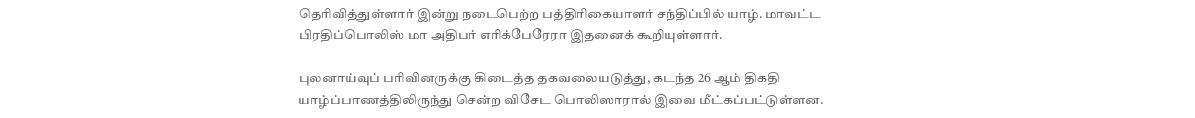தெரிவித்துள்ளார் இன்று நடைபெற்ற பத்திரிகையாளர் சந்திப்பில் யாழ். மாவட்ட பிரதிப்பொலிஸ் மா அதிபர் எரிக்பேரேரா இதனைக் கூறியுள்ளார்.

புலனாய்வுப் பரிவினருக்கு கிடைத்த தகவலையடுத்து, கடந்த 26 ஆம் திகதி யாழ்ப்பாணத்திலிருந்து சென்ற விசேட பொலிஸாரால் இவை மீட்கப்பட்டுள்ளன.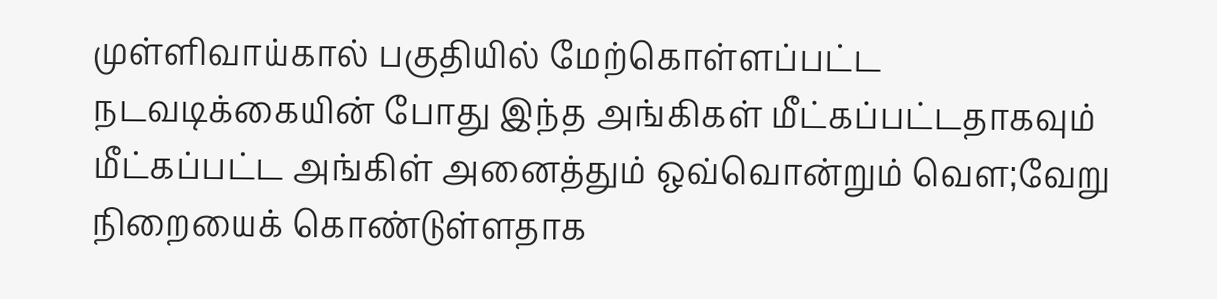முள்ளிவாய்கால் பகுதியில் மேற்கொள்ளப்பட்ட நடவடிக்கையின் போது இந்த அங்கிகள் மீட்கப்பட்டதாகவும் மீட்கப்பட்ட அங்கிள் அனைத்தும் ஒவ்வொன்றும் வௌ;வேறு நிறையைக் கொண்டுள்ளதாக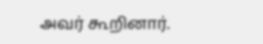அவர் கூறினார்.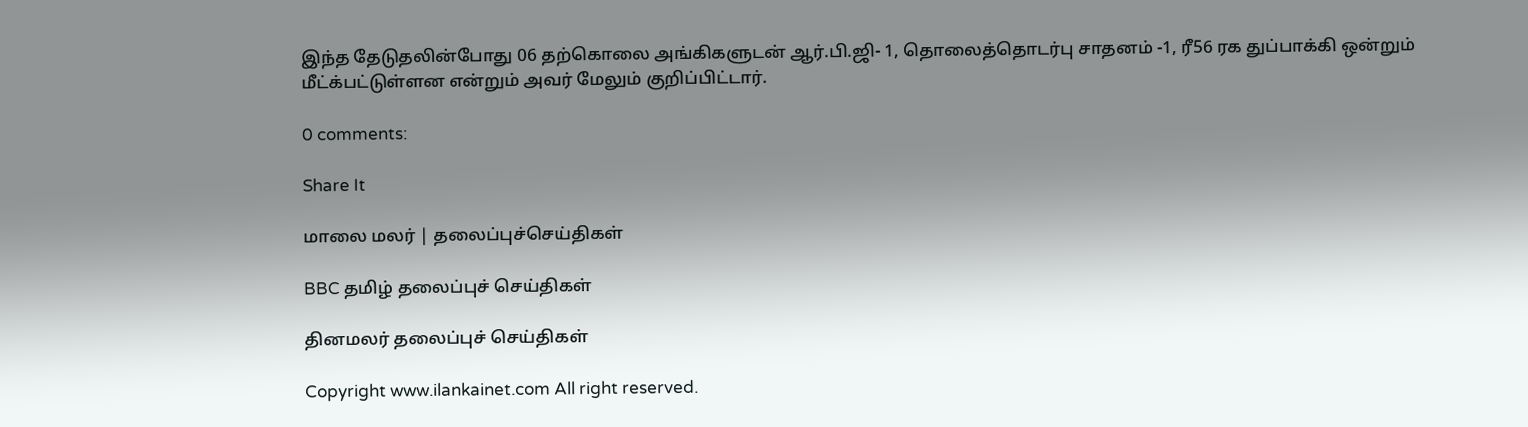இந்த தேடுதலின்போது 06 தற்கொலை அங்கிகளுடன் ஆர்.பி.ஜி- 1, தொலைத்தொடர்பு சாதனம் -1, ரீ56 ரக துப்பாக்கி ஒன்றும் மீட்க்பட்டுள்ளன என்றும் அவர் மேலும் குறிப்பிட்டார்.

0 comments:

Share It

மாலை மலர் | தலைப்புச்செய்திகள்

BBC தமிழ் தலைப்புச் செய்திகள்

தினமலர் தலைப்புச் செய்திகள்

Copyright www.ilankainet.com All right reserved.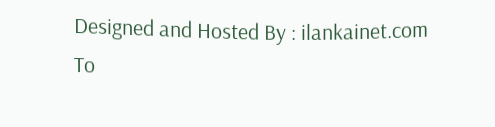Designed and Hosted By : ilankainet.com
To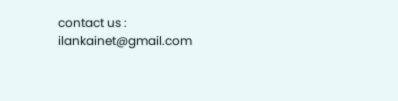contact us : ilankainet@gmail.com